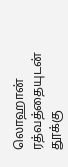லொஹான் ரத்வத்தையுடன் தூக்கு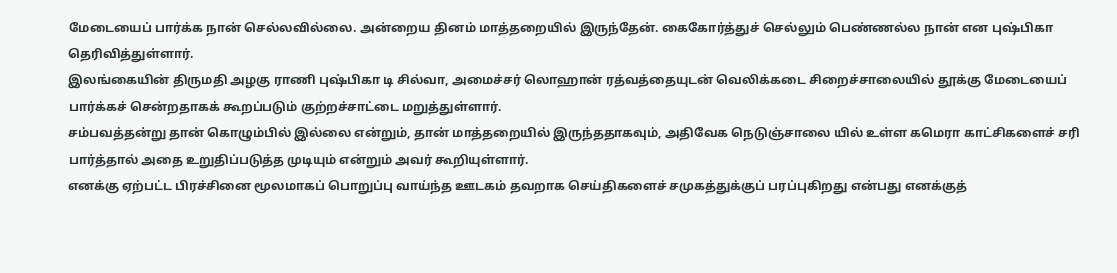மேடையைப் பார்க்க நான் செல்லவில்லை. அன்றைய தினம் மாத்தறையில் இருந்தேன். கைகோர்த்துச் செல்லும் பெண்ணல்ல நான் என புஷ்பிகா தெரிவித்துள்ளார்.
இலங்கையின் திருமதி அழகு ராணி புஷ்பிகா டி சில்வா, அமைச்சர் லொஹான் ரத்வத்தையுடன் வெலிக்கடை சிறைச்சாலையில் தூக்கு மேடையைப் பார்க்கச் சென்றதாகக் கூறப்படும் குற்றச்சாட்டை மறுத்துள்ளார்.
சம்பவத்தன்று தான் கொழும்பில் இல்லை என்றும், தான் மாத்தறையில் இருந்ததாகவும், அதிவேக நெடுஞ்சாலை யில் உள்ள கமெரா காட்சிகளைச் சரி பார்த்தால் அதை உறுதிப்படுத்த முடியும் என்றும் அவர் கூறியுள்ளார்.
எனக்கு ஏற்பட்ட பிரச்சினை மூலமாகப் பொறுப்பு வாய்ந்த ஊடகம் தவறாக செய்திகளைச் சமுகத்துக்குப் பரப்புகிறது என்பது எனக்குத்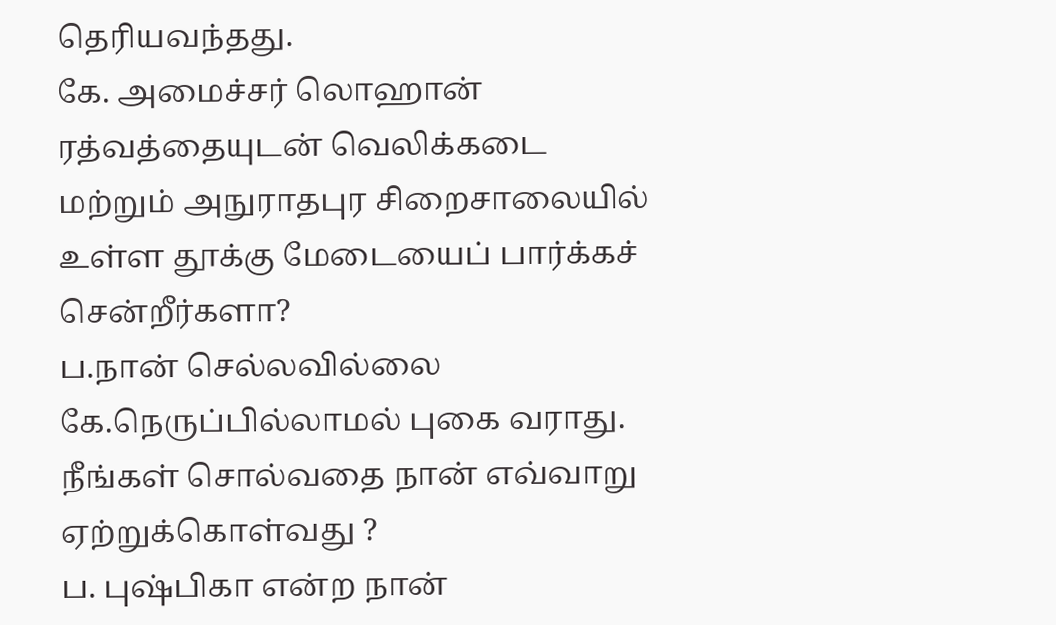தெரியவந்தது.
கே. அமைச்சர் லொஹான் ரத்வத்தையுடன் வெலிக்கடை மற்றும் அநுராதபுர சிறைசாலையில் உள்ள தூக்கு மேடையைப் பார்க்கச் சென்றீர்களா?
ப.நான் செல்லவில்லை
கே.நெருப்பில்லாமல் புகை வராது. நீங்கள் சொல்வதை நான் எவ்வாறு ஏற்றுக்கொள்வது ?
ப. புஷ்பிகா என்ற நான்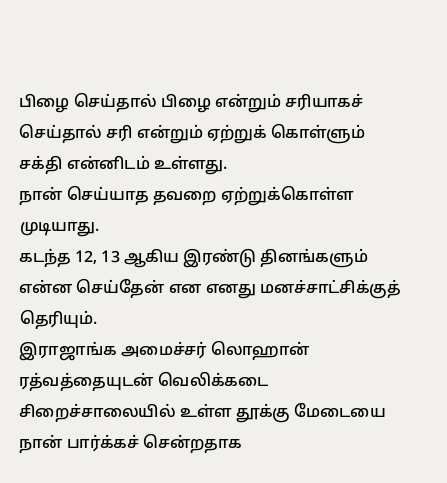பிழை செய்தால் பிழை என்றும் சரியாகச் செய்தால் சரி என்றும் ஏற்றுக் கொள்ளும் சக்தி என்னிடம் உள்ளது.
நான் செய்யாத தவறை ஏற்றுக்கொள்ள முடியாது.
கடந்த 12, 13 ஆகிய இரண்டு தினங்களும் என்ன செய்தேன் என எனது மனச்சாட்சிக்குத் தெரியும்.
இராஜாங்க அமைச்சர் லொஹான் ரத்வத்தையுடன் வெலிக்கடை சிறைச்சாலையில் உள்ள தூக்கு மேடையை நான் பார்க்கச் சென்றதாக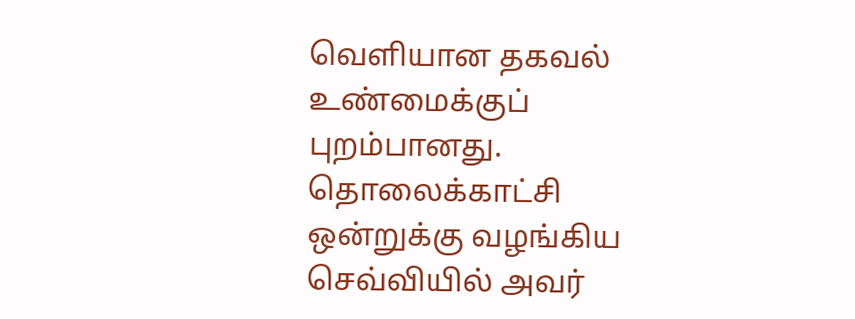வெளியான தகவல் உண்மைக்குப் புறம்பானது.
தொலைக்காட்சி ஒன்றுக்கு வழங்கிய செவ்வியில் அவர்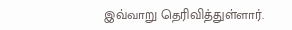இவ்வாறு தெரிவித்துள்ளார்.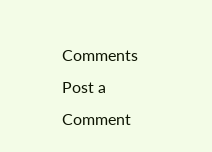Comments
Post a Comment